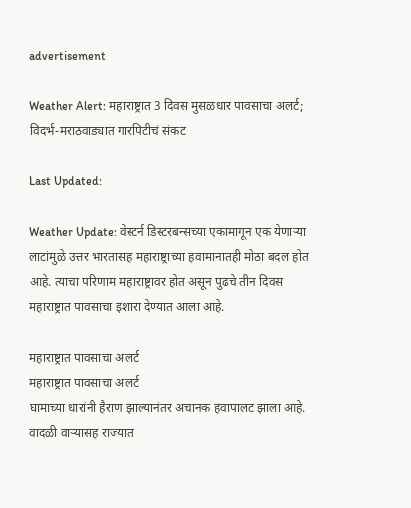advertisement

Weather Alert: महाराष्ट्रात 3 दिवस मुसळधार पावसाचा अलर्ट; विदर्भ-मराठवाड्यात गारपिटीचं संकट

Last Updated:

Weather Update: वेस्टर्न डिस्टरबन्सच्या एकामागून एक येणाऱ्या लाटांमुळे उत्तर भारतासह महाराष्ट्राच्या हवामानातही मोठा बदल होत आहे. त्याचा परिणाम महाराष्ट्रावर होत असून पुढचे तीन दिवस महाराष्ट्रात पावसाचा इशारा देण्यात आला आहे.

महाराष्ट्रात पावसाचा अलर्ट
महाराष्ट्रात पावसाचा अलर्ट
घामाच्या धारांनी हैराण झाल्यानंतर अचानक हवापालट झाला आहे. वादळी वाऱ्यासह राज्यात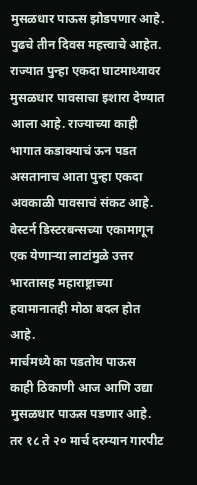मुसळधार पाऊस झोडपणार आहे. पुढचे तीन दिवस महत्त्वाचे आहेत. राज्यात पुन्हा एकदा घाटमाथ्यावर मुसळधार पावसाचा इशारा देण्यात आला आहे. राज्याच्या काही भागात कडाक्याचं ऊन पडत असतानाच आता पुन्हा एकदा अवकाळी पावसाचं संकट आहे. वेस्टर्न डिस्टरबन्सच्या एकामागून एक येणाऱ्या लाटांमुळे उत्तर भारतासह महाराष्ट्राच्या हवामानातही मोठा बदल होत आहे.
मार्चमध्ये का पडतोय पाऊस
काही ठिकाणी आज आणि उद्या मुसळधार पाऊस पडणार आहे. तर १८ ते २० मार्च दरम्यान गारपीट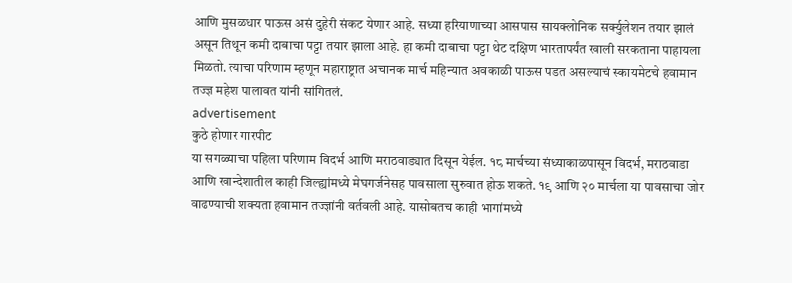आणि मुसळधार पाऊस असं दुहेरी संकट येणार आहे. सध्या हरियाणाच्या आसपास सायक्लोनिक सर्क्युलेशन तयार झालं असून तिथून कमी दाबाचा पट्टा तयार झाला आहे. हा कमी दाबाचा पट्टा थेट दक्षिण भारतापर्यंत खाली सरकताना पाहायला मिळतो. त्याचा परिणाम म्हणून महाराष्ट्रात अचानक मार्च महिन्यात अवकाळी पाऊस पडत असल्याचं स्कायमेटचे हवामान तज्ज्ञ महेश पालावत यांनी सांगितलं.
advertisement
कुठे होणार गारपीट
या सगळ्याचा पहिला परिणाम विदर्भ आणि मराठवाड्यात दिसून येईल. १८ मार्चच्या संध्याकाळपासून विदर्भ, मराठवाडा आणि खान्देशातील काही जिल्ह्यांमध्ये मेघगर्जनेसह पावसाला सुरुवात होऊ शकते. १९ आणि २० मार्चला या पावसाचा जोर वाढण्याची शक्यता हवामान तज्ज्ञांनी वर्तवली आहे. यासोबतच काही भागांमध्ये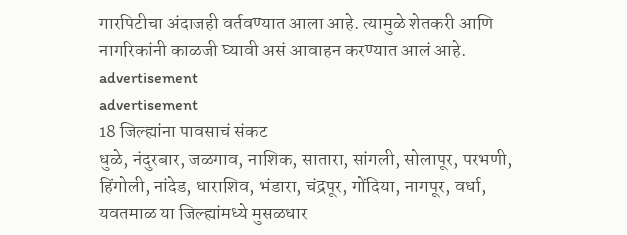गारपिटीचा अंदाजही वर्तवण्यात आला आहे. त्यामुळे शेतकरी आणि नागरिकांनी काळजी घ्यावी असं आवाहन करण्यात आलं आहे.
advertisement
advertisement
18 जिल्ह्यांना पावसाचं संकट
धुळे, नंदुरबार, जळगाव, नाशिक, सातारा, सांगली, सोलापूर, परभणी, हिंगोली, नांदेड, धाराशिव, भंडारा, चंद्रपूर, गोंदिया, नागपूर, वर्धा, यवतमाळ या जिल्ह्यांमध्ये मुसळधार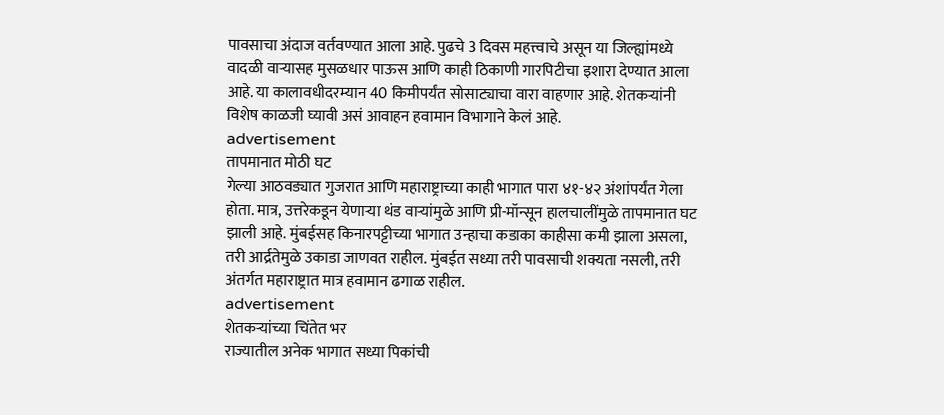पावसाचा अंदाज वर्तवण्यात आला आहे. पुढचे 3 दिवस महत्त्वाचे असून या जिल्ह्यांमध्ये वादळी वाऱ्यासह मुसळधार पाऊस आणि काही ठिकाणी गारपिटीचा इशारा देण्यात आला आहे. या कालावधीदरम्यान 40 किमीपर्यंत सोसाट्याचा वारा वाहणार आहे. शेतकऱ्यांनी विशेष काळजी घ्यावी असं आवाहन हवामान विभागाने केलं आहे.
advertisement
तापमानात मोठी घट
गेल्या आठवड्यात गुजरात आणि महाराष्ट्राच्या काही भागात पारा ४१-४२ अंशांपर्यंत गेला होता. मात्र, उत्तरेकडून येणाऱ्या थंड वाऱ्यांमुळे आणि प्री-मॉन्सून हालचालींमुळे तापमानात घट झाली आहे. मुंबईसह किनारपट्टीच्या भागात उन्हाचा कडाका काहीसा कमी झाला असला, तरी आर्द्रतेमुळे उकाडा जाणवत राहील. मुंबईत सध्या तरी पावसाची शक्यता नसली, तरी अंतर्गत महाराष्ट्रात मात्र हवामान ढगाळ राहील.
advertisement
शेतकऱ्यांच्या चिंतेत भर
राज्यातील अनेक भागात सध्या पिकांची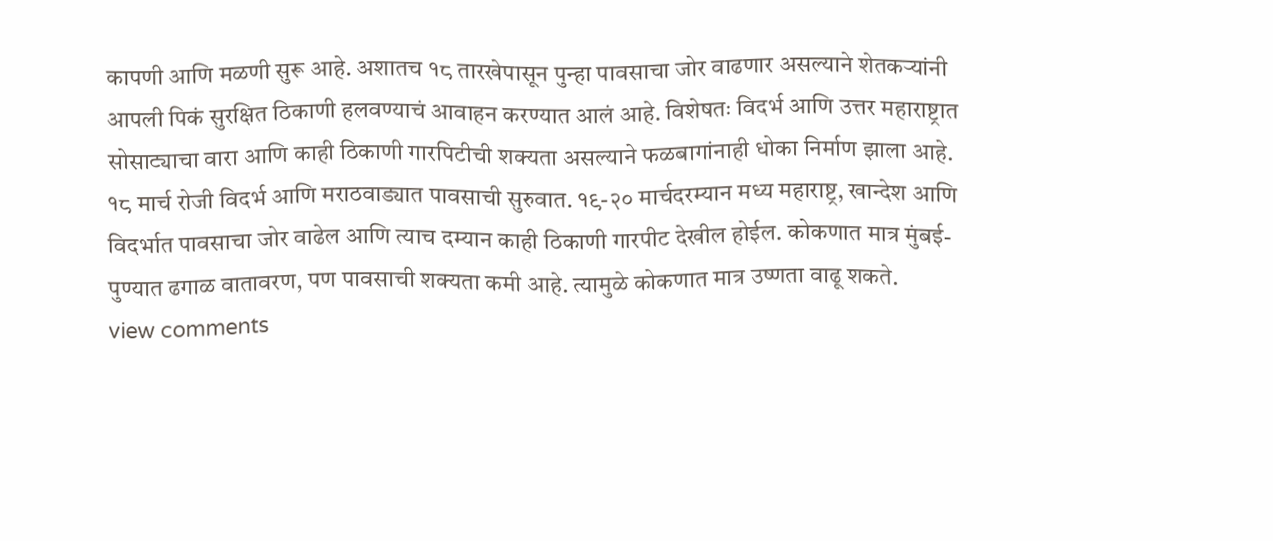कापणी आणि मळणी सुरू आहे. अशातच १८ तारखेपासून पुन्हा पावसाचा जोर वाढणार असल्याने शेतकऱ्यांनी आपली पिकं सुरक्षित ठिकाणी हलवण्याचं आवाहन करण्यात आलं आहे. विशेषतः विदर्भ आणि उत्तर महाराष्ट्रात सोसाट्याचा वारा आणि काही ठिकाणी गारपिटीची शक्यता असल्याने फळबागांनाही धोका निर्माण झाला आहे.
१८ मार्च रोजी विदर्भ आणि मराठवाड्यात पावसाची सुरुवात. १९-२० मार्चदरम्यान मध्य महाराष्ट्र, खान्देश आणि विदर्भात पावसाचा जोर वाढेल आणि त्याच दम्यान काही ठिकाणी गारपीट देखील होईल. कोकणात मात्र मुंबई-पुण्यात ढगाळ वातावरण, पण पावसाची शक्यता कमी आहे. त्यामुळे कोकणात मात्र उष्णता वाढू शकते.
view comments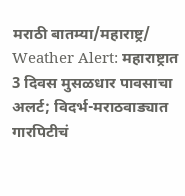मराठी बातम्या/महाराष्ट्र/
Weather Alert: महाराष्ट्रात 3 दिवस मुसळधार पावसाचा अलर्ट; विदर्भ-मराठवाड्यात गारपिटीचं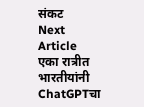संकट
Next Article
एका रात्रीत भारतीयांनी ChatGPTचा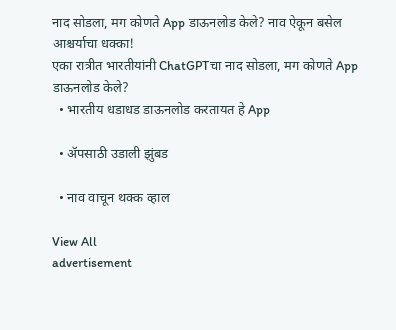नाद सोडला, मग कोणते App डाऊनलोड केले? नाव ऐकून बसेल आश्चर्याचा धक्का!
एका रात्रीत भारतीयांनी ChatGPTचा नाद सोडला, मग कोणते App डाऊनलोड केले?
  • भारतीय धडाधड डाऊनलोड करतायत हे App

  • ॲपसाठी उडाली झुंबड

  • नाव वाचून थक्क व्हाल

View All
advertisement